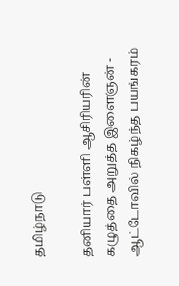தமிழ்நாடு

தனியார் பள்ளி ஆசிரியரின் கழுத்தை அறுத்த இளைஞன் - ஆட்டோவில் நிகழ்ந்த பயங்கரம்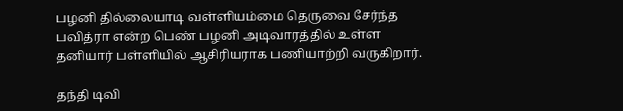பழனி தில்லையாடி வள்ளியம்மை தெருவை சேர்ந்த பவித்ரா என்ற பெண் பழனி அடிவாரத்தில் உள்ள தனியார் பள்ளியில் ஆசிரியராக பணியாற்றி வருகிறார்.

தந்தி டிவி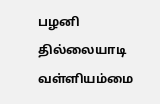பழனி தில்லையாடி வள்ளியம்மை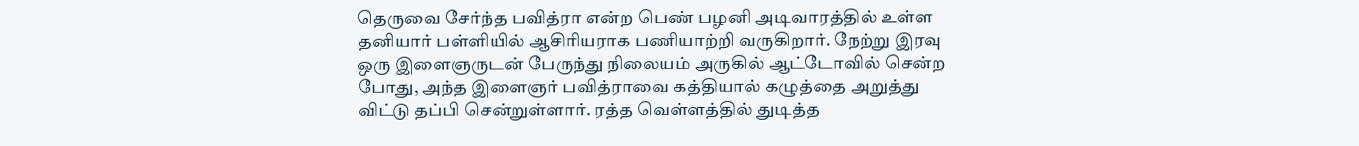தெருவை சேர்ந்த பவித்ரா என்ற பெண் பழனி அடிவாரத்தில் உள்ள தனியார் பள்ளியில் ஆசிரியராக பணியாற்றி வருகிறார். நேற்று இரவு ஒரு இளைஞருடன் பேருந்து நிலையம் அருகில் ஆட்டோவில் சென்ற போது, அந்த இளைஞர் பவித்ராவை கத்தியால் கழுத்தை அறுத்து விட்டு தப்பி சென்றுள்ளார். ரத்த வெள்ளத்தில் துடித்த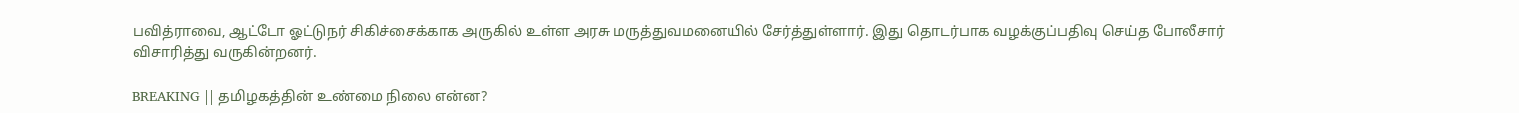பவித்ராவை, ஆட்டோ ஓட்டுநர் சிகிச்சைக்காக அருகில் உள்ள அரசு மருத்துவமனையில் சேர்த்துள்ளார். இது தொடர்பாக வழக்குப்பதிவு செய்த போலீசார் விசாரித்து வருகின்றனர்.

BREAKING || தமிழகத்தின் உண்மை நிலை என்ன?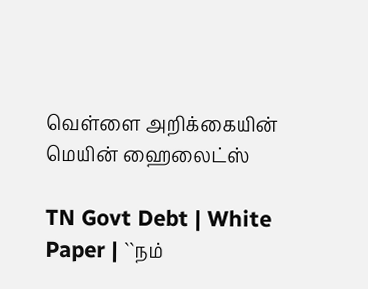வெள்ளை அறிக்கையின் மெயின் ஹைலைட்ஸ்

TN Govt Debt | White Paper | ``நம்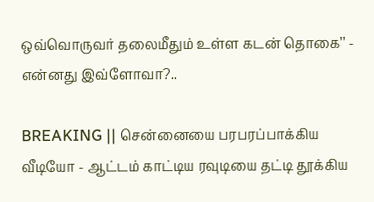ஒவ்வொருவர் தலைமீதும் உள்ள கடன் தொகை’’ - என்னது இவ்ளோவா?..

BREAKING || சென்னையை பரபரப்பாக்கிய வீடியோ - ஆட்டம் காட்டிய ரவுடியை தட்டி தூக்கிய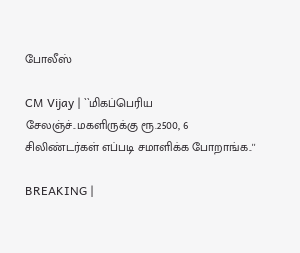போலீஸ்

CM Vijay | ``மிகப்பெரிய சேலஞ்ச்..மகளிருக்கு ரூ.2500, 6 சிலிண்டர்கள் எப்படி சமாளிக்க போறாங்க..''

BREAKING |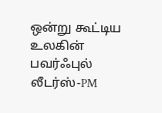ஒன்று கூட்டிய உலகின் பவர்ஃபுல் லீடர்ஸ்-PM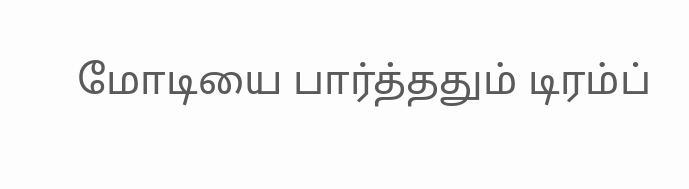மோடியை பார்த்ததும் டிரம்ப்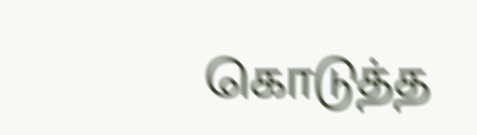கொடுத்த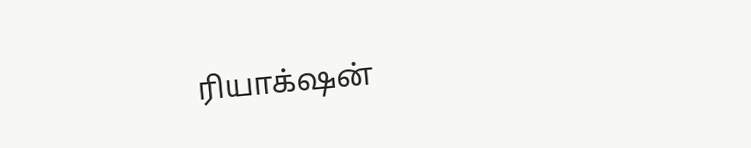ரியாக்‌ஷன்